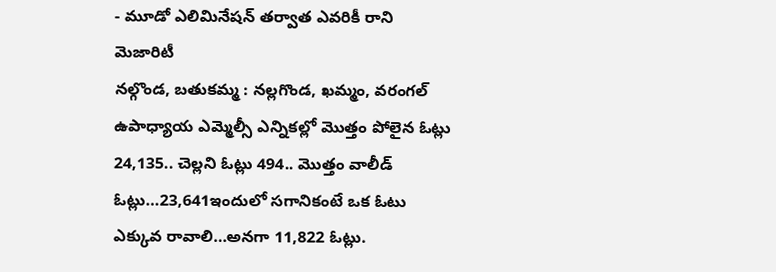- మూడో ఎలిమినేషన్ తర్వాత ఎవరికీ రాని మెజారిటీ
నల్గొండ, బతుకమ్మ : నల్లగొండ, ఖమ్మం, వరంగల్ ఉపాధ్యాయ ఎమ్మెల్సీ ఎన్నికల్లో మొత్తం పోలైన ఓట్లు 24,135.. చెల్లని ఓట్లు 494.. మొత్తం వాలీడ్ ఓట్లు…23,641ఇందులో సగానికంటే ఒక ఓటు ఎక్కువ రావాలి…అనగా 11,822 ఓట్లు.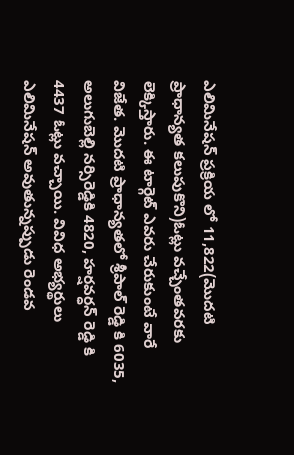ఎలిమినేషన్ ప్రక్రియ లో 11,822(మొదటి ప్రాధాన్యత కలుపుకొని)ఓట్లు వచ్చేంతవరకు లెక్కిస్తారు. ఈ టార్గెట్ ఎవరు చేరుకుంటే వారే విజేత. మొదటి ప్రాధాన్యతలో శ్రీపాల్ రెడ్డి కి 6035, అలుగుబెల్లి నర్సిరెడ్డికి 4820, హర్షవర్ధన్ రెడ్డి కి 4437 ఓట్లు వచ్చాయి. వివిధ అభ్యర్థులు ఎలిమినేషన్ అవుతున్నప్పుడు రెండవ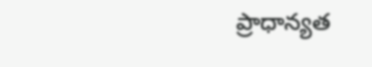ప్రాధాన్యత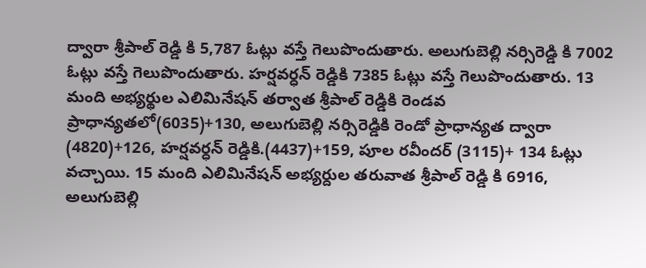ద్వారా శ్రీపాల్ రెడ్డి కి 5,787 ఓట్లు వస్తే గెలుపొందుతారు. అలుగుబెల్లి నర్సిరెడ్డి కి 7002 ఓట్లు వస్తే గెలుపొందుతారు. హర్షవర్ధన్ రెడ్డికి 7385 ఓట్లు వస్తే గెలుపొందుతారు. 13 మంది అభ్యర్థుల ఎలిమినేషన్ తర్వాత శ్రీపాల్ రెడ్డికి రెండవ ప్రాధాన్యతలో(6035)+130, అలుగుబెల్లి నర్సిరెడ్డికి రెండో ప్రాధాన్యత ద్వారా (4820)+126, హర్షవర్ధన్ రెడ్డికి.(4437)+159, పూల రవీందర్ (3115)+ 134 ఓట్లు వచ్చాయి. 15 మంది ఎలిమినేషన్ అభ్యర్దుల తరువాత శ్రీపాల్ రెడ్డి కి 6916, అలుగుబెల్లి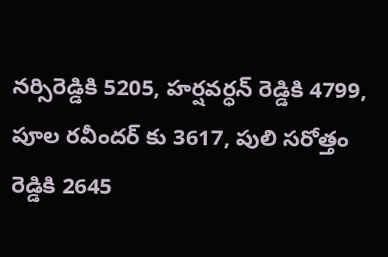నర్సిరెడ్డికి 5205, హర్షవర్ధన్ రెడ్డికి 4799, పూల రవీందర్ కు 3617, పులి సరోత్తం రెడ్డికి 2645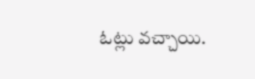ఓట్లు వచ్చాయి.